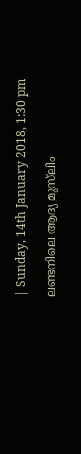| Sunday, 14th January 2018, 1:30 pm

ലണ്ടനിലെ ആദ്യ മുസ്‌ലിം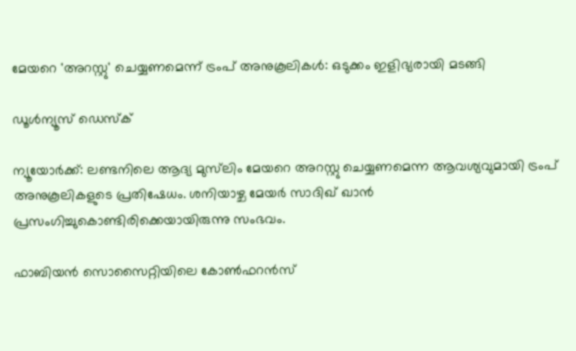മേയറെ 'അറസ്റ്റു' ചെയ്യണമെന്ന് ട്രംപ് അനുകൂലികള്‍: ഒടുക്കം ഇളിഭ്യരായി മടങ്ങി

ഡൂള്‍ന്യൂസ് ഡെസ്‌ക്

ന്യൂയോര്‍ക്ക്: ലണ്ടനിലെ ആദ്യ മുസ്‌ലിം മേയറെ അറസ്റ്റു ചെയ്യണമെന്ന ആവശ്യവുമായി ട്രംപ് അനുകൂലികളുടെ പ്രതിഷേധം. ശനിയാഴ്ച മേയര്‍ സാദിഖ് ഖാന്‍ പ്രസംഗിച്ചുകൊണ്ടിരിക്കെയായിരുന്നു സംഭവം.

ഫാബിയന്‍ സൊസൈറ്റിയിലെ കോണ്‍ഫറന്‍സ്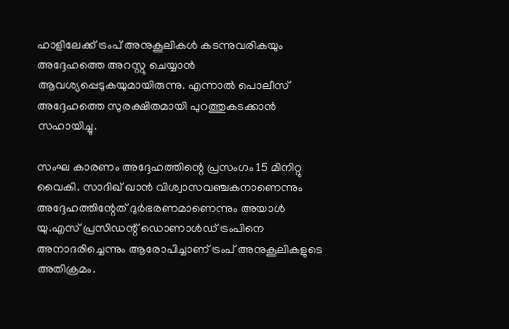ഹാളിലേക്ക് ട്രംപ് അനുകൂലികള്‍ കടന്നുവരികയും അദ്ദേഹത്തെ അറസ്റ്റു ചെയ്യാന്‍ ആവശ്യപ്പെടുകയുമായിരുന്നു. എന്നാല്‍ പൊലീസ് അദ്ദേഹത്തെ സുരക്ഷിതമായി പുറത്തുകടക്കാന്‍ സഹായിച്ചു.

സംഘ കാരണം അദ്ദേഹത്തിന്റെ പ്രസംഗം 15 മിനിറ്റു വൈകി. സാദിഖ് ഖാന്‍ വിശ്വാസവഞ്ചകനാണെന്നും അദ്ദേഹത്തിന്റേത് ദുര്‍ഭരണമാണെന്നും അയാള്‍ യു.എസ് പ്രസിഡന്റ് ഡൊണാള്‍ഡ് ട്രംപിനെ അനാദരിച്ചെന്നും ആരോപിച്ചാണ് ട്രംപ് അനുകൂലികളുടെ അതിക്രമം.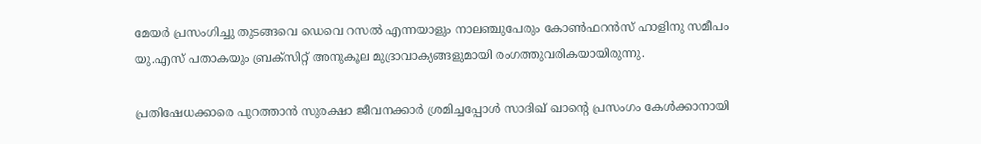മേയര്‍ പ്രസംഗിച്ചു തുടങ്ങവെ ഡെവെ റസല്‍ എന്നയാളും നാലഞ്ചുപേരും കോണ്‍ഫറന്‍സ് ഹാളിനു സമീപം യു.എസ് പതാകയും ബ്രക്‌സിറ്റ് അനുകൂല മുദ്രാവാക്യങ്ങളുമായി രംഗത്തുവരികയായിരുന്നു.

പ്രതിഷേധക്കാരെ പുറത്താന്‍ സുരക്ഷാ ജീവനക്കാര്‍ ശ്രമിച്ചപ്പോള്‍ സാദിഖ് ഖാന്റെ പ്രസംഗം കേള്‍ക്കാനായി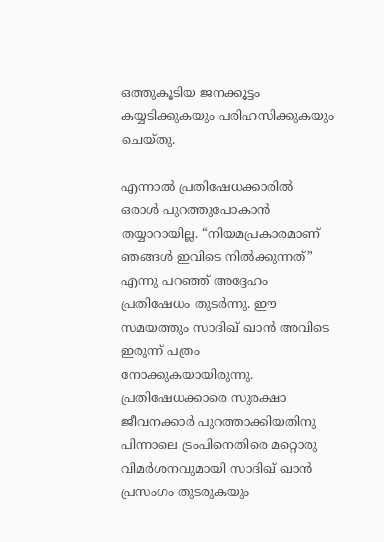ഒത്തുകൂടിയ ജനക്കൂട്ടം കയ്യടിക്കുകയും പരിഹസിക്കുകയും ചെയ്തു.

എന്നാല്‍ പ്രതിഷേധക്കാരില്‍ ഒരാള്‍ പുറത്തുപോകാന്‍ തയ്യാറായില്ല. “നിയമപ്രകാരമാണ് ഞങ്ങള്‍ ഇവിടെ നില്‍ക്കുന്നത്” എന്നു പറഞ്ഞ് അദ്ദേഹം പ്രതിഷേധം തുടര്‍ന്നു. ഈ സമയത്തും സാദിഖ് ഖാന്‍ അവിടെ ഇരുന്ന് പത്രം നോക്കുകയായിരുന്നു. പ്രതിഷേധക്കാരെ സുരക്ഷാ ജീവനക്കാര്‍ പുറത്താക്കിയതിനു പിന്നാലെ ട്രംപിനെതിരെ മറ്റൊരു വിമര്‍ശനവുമായി സാദിഖ് ഖാന്‍ പ്രസംഗം തുടരുകയും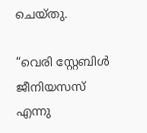ചെയ്തു.

“വെരി സ്റ്റേബിള്‍ ജീനിയസസ് എന്നു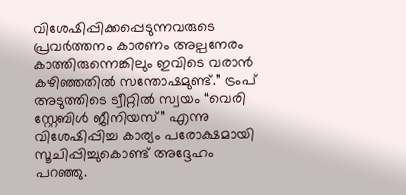വിശേഷിപ്പിക്കപ്പെടുന്നവരുടെ പ്രവര്‍ത്തനം കാരണം അല്പനേരം കാത്തിരുന്നെങ്കിലും ഇവിടെ വരാന്‍ കഴിഞ്ഞതില്‍ സന്തോഷമുണ്ട്.” ട്രംപ് അടുത്തിടെ ട്വീറ്റില്‍ സ്വയം “വെരി സ്റ്റേബിള്‍ ജീനിയസ്” എന്നു വിശേഷിപ്പിച്ച കാര്യം പരോക്ഷമായി സൂചിപ്പിച്ചുകൊണ്ട് അദ്ദേഹം പറഞ്ഞു.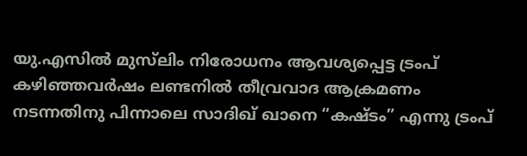യു.എസില്‍ മുസ്‌ലിം നിരോധനം ആവശ്യപ്പെട്ട ട്രംപ് കഴിഞ്ഞവര്‍ഷം ലണ്ടനില്‍ തീവ്രവാദ ആക്രമണം നടന്നതിനു പിന്നാലെ സാദിഖ് ഖാനെ “കഷ്ടം” എന്നു ട്രംപ്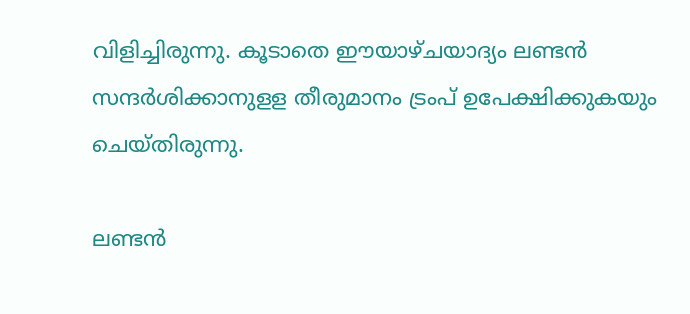വിളിച്ചിരുന്നു. കൂടാതെ ഈയാഴ്ചയാദ്യം ലണ്ടന്‍ സന്ദര്‍ശിക്കാനുളള തീരുമാനം ട്രംപ് ഉപേക്ഷിക്കുകയും ചെയ്തിരുന്നു.

ലണ്ടന്‍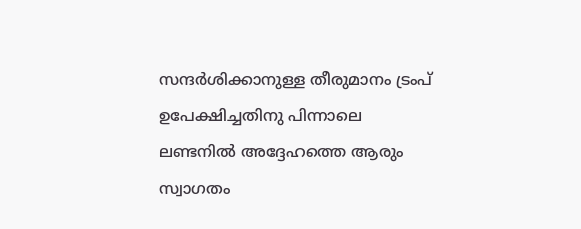സന്ദര്‍ശിക്കാനുള്ള തീരുമാനം ട്രംപ് ഉപേക്ഷിച്ചതിനു പിന്നാലെ ലണ്ടനില്‍ അദ്ദേഹത്തെ ആരും സ്വാഗതം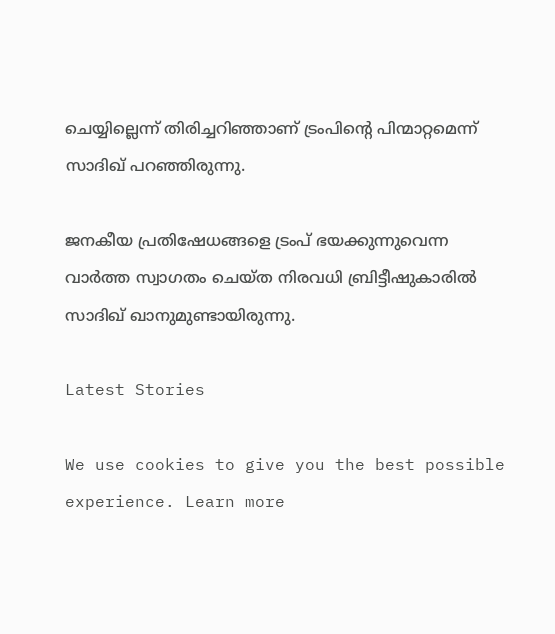ചെയ്യില്ലെന്ന് തിരിച്ചറിഞ്ഞാണ് ട്രംപിന്റെ പിന്മാറ്റമെന്ന് സാദിഖ് പറഞ്ഞിരുന്നു.

ജനകീയ പ്രതിഷേധങ്ങളെ ട്രംപ് ഭയക്കുന്നുവെന്ന വാര്‍ത്ത സ്വാഗതം ചെയ്ത നിരവധി ബ്രിട്ടീഷുകാരില്‍ സാദിഖ് ഖാനുമുണ്ടായിരുന്നു.

Latest Stories

We use cookies to give you the best possible experience. Learn more